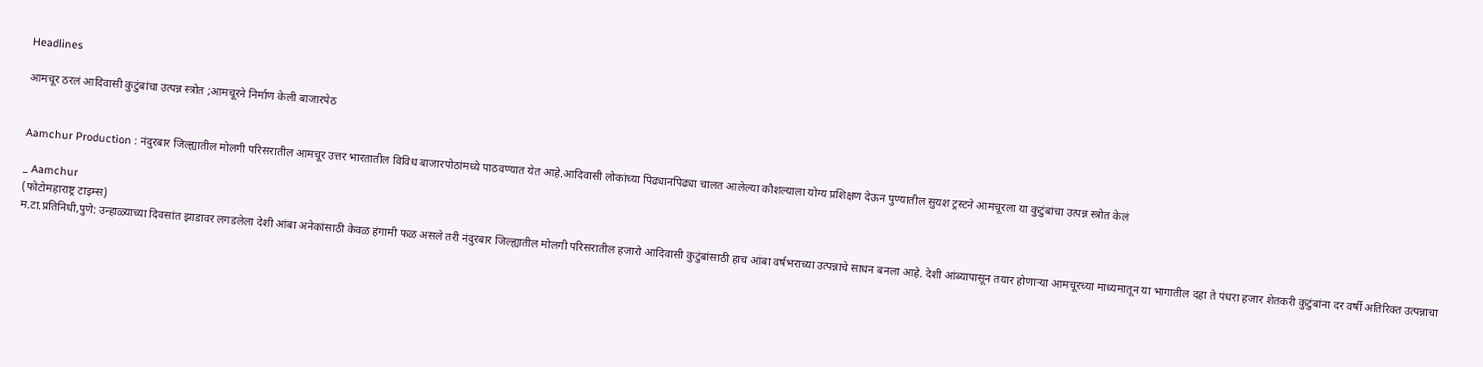Headlines

आमचूर ठरलं आदिवासी कुटुंबांचा उत्पन्न स्त्रोत ;आमचूरने निर्माण केली बाजारपेठ


Aamchur Production : नंदुरबार जिल्ह्यातील मोलगी परिसरातील आमचूर उत्तर भारतातील विविध बाजारपोठांमध्ये पाठवण्यात येत आहे.आदिवासी लोकांच्या पिढ्यानपिढ्या चालत आलेल्या कौशल्याला योग्य प्रशिक्षण देऊन पुण्यातील सुयश ट्रस्टने आमचूरला या कुटुंबांचा उत्पन्न स्त्रोत केलं

_ Aamchur
(फोटोमहाराष्ट्र टाइम्स)
म.टा.प्रतिनिधी,पुणे: उन्हाळ्याच्या दिवसांत झाडावर लगडलेला देशी आंबा अनेकांसाठी केवळ हंगामी फळ असले तरी नंदुरबार जिल्ह्यातील मोलगी परिसरातील हजारो आदिवासी कुटुंबांसाठी हाच आंबा वर्षभराच्या उत्पन्नाचे साधन बनला आहे. देशी आंब्यापासून तयार होणाऱ्या आमचूरच्या माध्यमातून या भागातील दहा ते पंधरा हजार शेतकरी कुटुंबांना दर वर्षी अतिरिक्त उत्पन्नाचा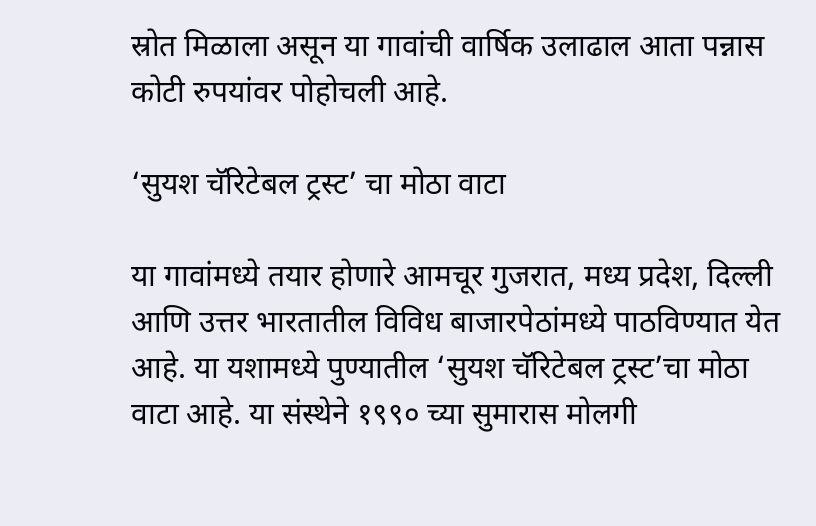स्रोत मिळाला असून या गावांची वार्षिक उलाढाल आता पन्नास कोटी रुपयांवर पोहोचली आहे.

‘सुयश चॅरिटेबल ट्रस्ट’ चा मोठा वाटा

या गावांमध्ये तयार होणारे आमचूर गुजरात, मध्य प्रदेश, दिल्ली आणि उत्तर भारतातील विविध बाजारपेठांमध्ये पाठविण्यात येत आहे. या यशामध्ये पुण्यातील ‘सुयश चॅरिटेबल ट्रस्ट’चा मोठा वाटा आहे. या संस्थेने १९९० च्या सुमारास मोलगी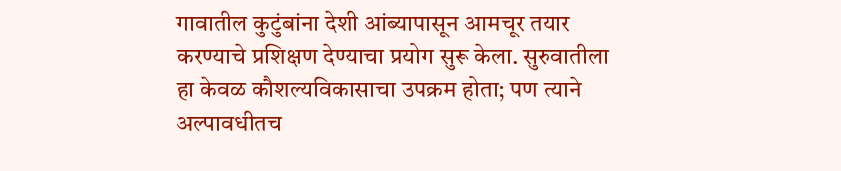गावातील कुटुंबांना देशी आंब्यापासून आमचूर तयार करण्याचे प्रशिक्षण देण्याचा प्रयोग सुरू केला. सुरुवातीला हा केवळ कौशल्यविकासाचा उपक्रम होता; पण त्याने अल्पावधीतच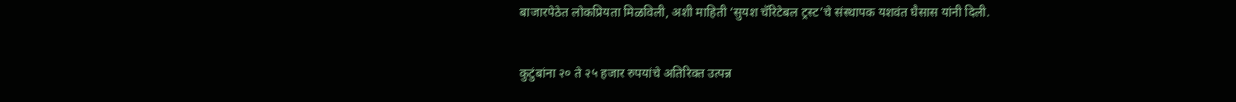बाजारपेठेत लोकप्रियता मिळविली, अशी माहिती ‘सुयश चॅरिटेबल ट्रस्ट’चे संस्थापक यशवंत घैसास यांनी दिली.

कुटुंबांना २० ते २५ हजार रुपयांचे अतिरिक्त उत्पन्न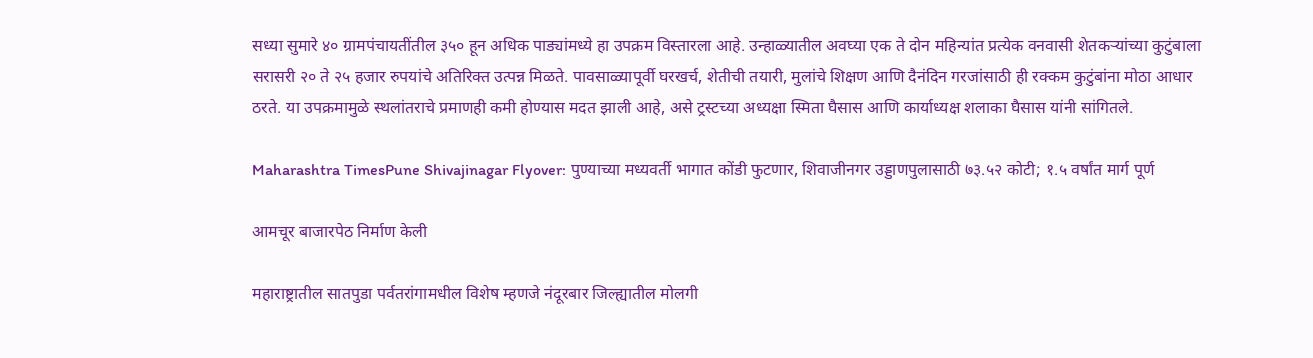सध्या सुमारे ४० ग्रामपंचायतींतील ३५० हून अधिक पाड्यांमध्ये हा उपक्रम विस्तारला आहे. उन्हाळ्यातील अवघ्या एक ते दोन महिन्यांत प्रत्येक वनवासी शेतकऱ्यांच्या कुटुंबाला सरासरी २० ते २५ हजार रुपयांचे अतिरिक्त उत्पन्न मिळते. पावसाळ्यापूर्वी घरखर्च, शेतीची तयारी, मुलांचे शिक्षण आणि दैनंदिन गरजांसाठी ही रक्कम कुटुंबांना मोठा आधार ठरते. या उपक्रमामुळे स्थलांतराचे प्रमाणही कमी होण्यास मदत झाली आहे, असे ट्रस्टच्या अध्यक्षा स्मिता घैसास आणि कार्याध्यक्ष शलाका घैसास यांनी सांगितले.

Maharashtra TimesPune Shivajinagar Flyover: पुण्याच्या मध्यवर्ती भागात कोंडी फुटणार, शिवाजीनगर उड्डाणपुलासाठी ७३.५२ कोटी; १.५ वर्षांत मार्ग पूर्ण

आमचूर बाजारपेठ निर्माण केली

महाराष्ट्रातील सातपुडा पर्वतरांगामधील विशेष म्हणजे नंदूरबार जिल्ह्यातील मोलगी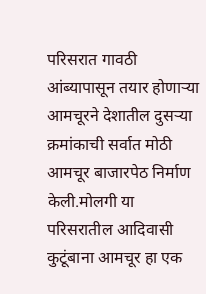परिसरात गावठी आंब्यापासून तयार होणाऱ्या आमचूरने देशातील दुसऱ्या क्रमांकाची सर्वात मोठी आमचूर बाजारपेठ निर्माण केली.मोलगी या परिसरातील आदिवासी कुटूंबाना आमचूर हा एक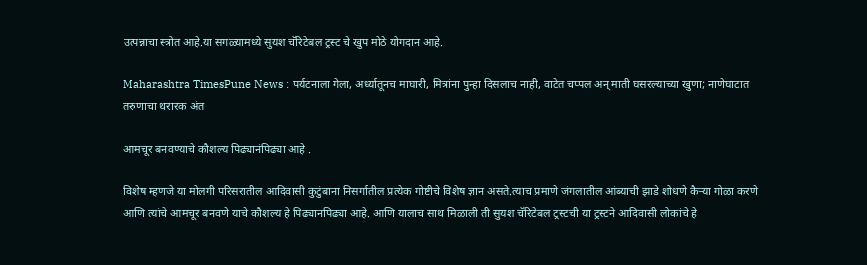उत्पन्नाचा स्त्रोत आहे.या सगळ्यामध्ये सुयश चॅरिटेबल ट्रस्ट चे खुप मोठे योगदान आहे.

Maharashtra TimesPune News : पर्यटनाला गेला, अर्ध्यातूनच माघारी, मित्रांना पुन्हा दिसलाच नाही, वाटेत चप्पल अन् माती घसरल्याच्या खुणा; नाणेघाटात तरुणाचा थरारक अंत

आमचूर बनवण्याचे कौशल्य पिढ्यानंपिढ्या आहे .

विशेष म्हणजे या मोलगी परिसरातील आदिवासी कुटुंबाना निसर्गातील प्रत्येक गोष्टीचे विशेष ज्ञान असते.त्याच प्रमाणे जंगलातील आंब्याची झाडे शोधणे कैऱ्या गोळा करणे आणि त्यांचे आमचूर बनवणे याचे कौशल्य हे पिढ्यानपिढ्या आहे. आणि यालाच साथ मिळाली ती सुयश चॅरिटेबल ट्रस्टची या ट्रस्टने आदिवासी लोकांचे हे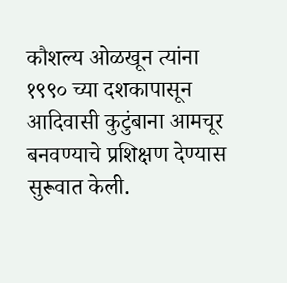कौशल्य ओळखून त्यांना १९९० च्या दशकापासून आदिवासी कुटुंबाना आमचूर बनवण्याचे प्रशिक्षण देण्यास सुरूवात केली.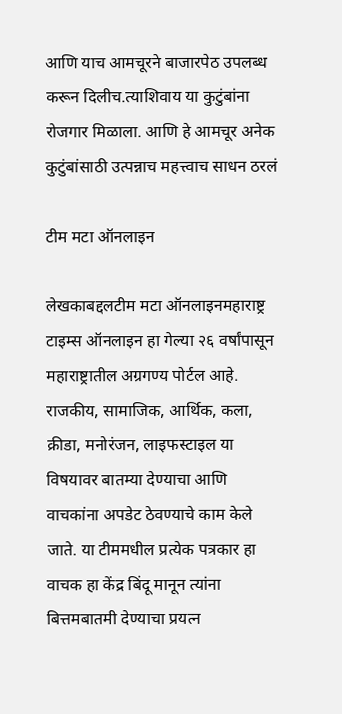आणि याच आमचूरने बाजारपेठ उपलब्ध करून दिलीच.त्याशिवाय या कुटुंबांना रोजगार मिळाला. आणि हे आमचूर अनेक कुटुंबांसाठी उत्पन्नाच महत्त्वाच साधन ठरलं

टीम मटा ऑनलाइन

लेखकाबद्दलटीम मटा ऑनलाइनमहाराष्ट्र टाइम्स ऑनलाइन हा गेल्या २६ वर्षांपासून महाराष्ट्रातील अग्रगण्य पोर्टल आहे. राजकीय, सामाजिक, आर्थिक, कला, क्रीडा, मनोरंजन, लाइफस्टाइल या विषयावर बातम्या देण्याचा आणि वाचकांना अपडेट ठेवण्याचे काम केले जाते. या टीममधील प्रत्येक पत्रकार हा वाचक हा केंद्र बिंदू मानून त्यांना बित्तमबातमी देण्याचा प्रयत्न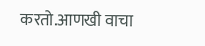करतो.आणखी वाचा